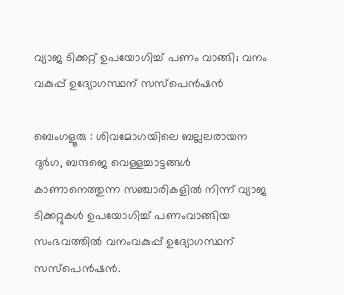വ്യാജ ടിക്കറ്റ് ഉപയോഗിച്ച് പണം വാങ്ങി; വനം വകുപ്പ് ഉദ്യോഗസ്ഥന് സസ്പെൻഷൻ

ബെംഗളൂരു : ശിവമോഗയിലെ ബല്ലലരായന ദുർഗ, ബന്ദജെ വെള്ളച്ചാട്ടങ്ങൾ കാണാനെത്തുന്ന സഞ്ചാരികളിൽ നിന്ന് വ്യാജ ടിക്കറ്റുകൾ ഉപയോഗിച്ച് പണംവാങ്ങിയ സംഭവത്തിൽ വനംവകുപ്പ് ഉദ്യോഗസ്ഥന് സസ്പെൻഷൻ.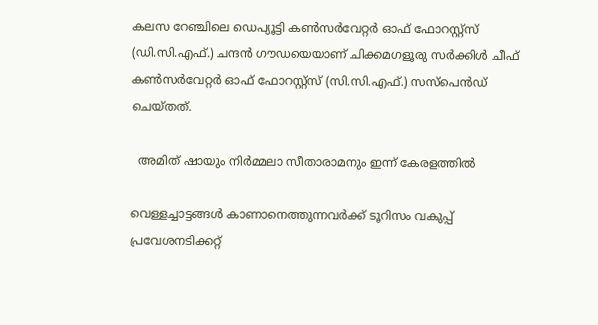കലസ റേഞ്ചിലെ ഡെപ്യൂട്ടി കൺസർവേറ്റർ ഓഫ് ഫോറസ്റ്റ്‌സ് (ഡി.സി.എഫ്.) ചന്ദൻ ഗൗഡയെയാണ് ചിക്കമഗളൂരു സർക്കിൾ ചീഫ് കൺസർവേറ്റർ ഓഫ് ഫോറസ്റ്റ്‌സ് (സി.സി.എഫ്.) സസ്പെൻഡ് ചെയ്തത്.

  അമിത് ഷായും നിര്‍മ്മലാ സീതാരാമനും ഇന്ന് കേരളത്തില്‍

വെള്ളച്ചാട്ടങ്ങൾ കാണാനെത്തുന്നവർക്ക് ടൂറിസം വകുപ്പ് പ്രവേശനടിക്കറ്റ്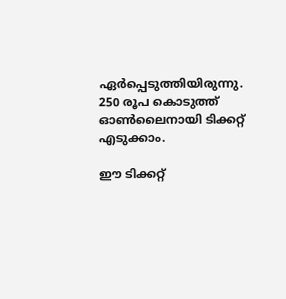ഏർപ്പെടുത്തിയിരുന്നു. 250 രൂപ കൊടുത്ത് ഓൺലൈനായി ടിക്കറ്റ് എടുക്കാം.

ഈ ടിക്കറ്റ്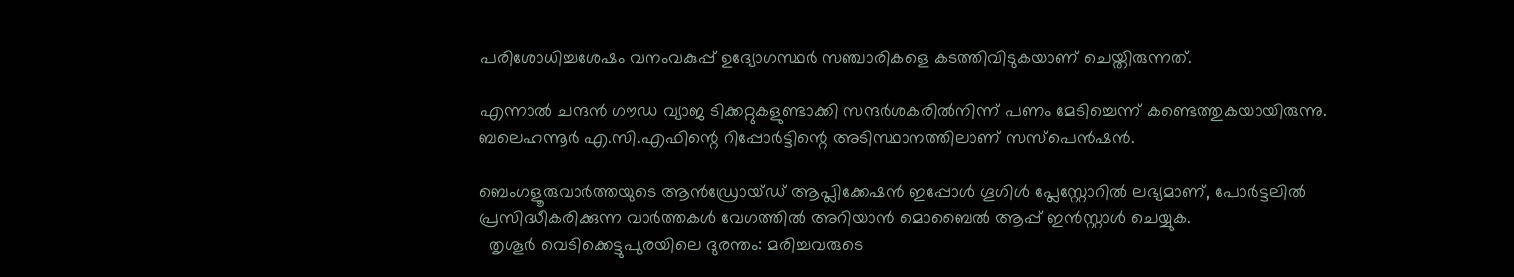പരിശോധിച്ചശേഷം വനംവകുപ്പ് ഉദ്യോഗസ്ഥർ സഞ്ചാരികളെ കടത്തിവിടുകയാണ് ചെയ്തിരുന്നത്.

എന്നാൽ ചന്ദൻ ഗൗഡ വ്യാജ ടിക്കറ്റുകളുണ്ടാക്കി സന്ദർശകരിൽനിന്ന് പണം മേടിച്ചെന്ന് കണ്ടെത്തുകയായിരുന്നു. ബലെഹന്നൂർ എ.സി.എഫിന്റെ റിപ്പോർട്ടിന്റെ അടിസ്ഥാനത്തിലാണ് സസ്പെൻഷൻ.

ബെംഗളൂരുവാർത്തയുടെ ആൻഡ്രോയ്ഡ് ആപ്ലിക്കേഷൻ ഇപ്പോൾ ഗൂഗിൾ പ്ലേസ്റ്റോറിൽ ലഭ്യമാണ്, പോർട്ടലിൽ പ്രസിദ്ധീകരിക്കുന്ന വാർത്തകൾ വേഗത്തിൽ അറിയാൻ മൊബൈൽ ആപ്പ് ഇൻസ്റ്റാൾ ചെയ്യുക.
  തൃശൂർ വെടിക്കെട്ടുപുരയിലെ ദുരന്തം: മരിച്ചവരുടെ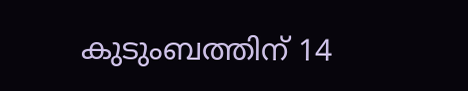കുടുംബത്തിന് 14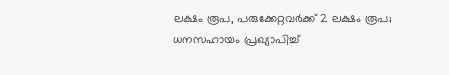ലക്ഷം രൂപ, പരുക്കേറ്റവർക്ക് 2 ലക്ഷം രൂപ; ധനസഹായം പ്രഖ്യാപിച്ച്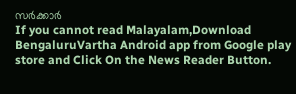സർക്കാർ
If you cannot read Malayalam,Download BengaluruVartha Android app from Google play store and Click On the News Reader Button.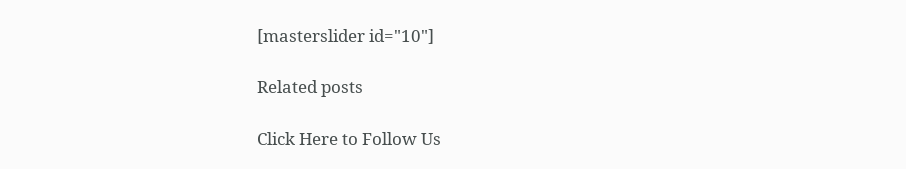[masterslider id="10"]

Related posts

Click Here to Follow Us